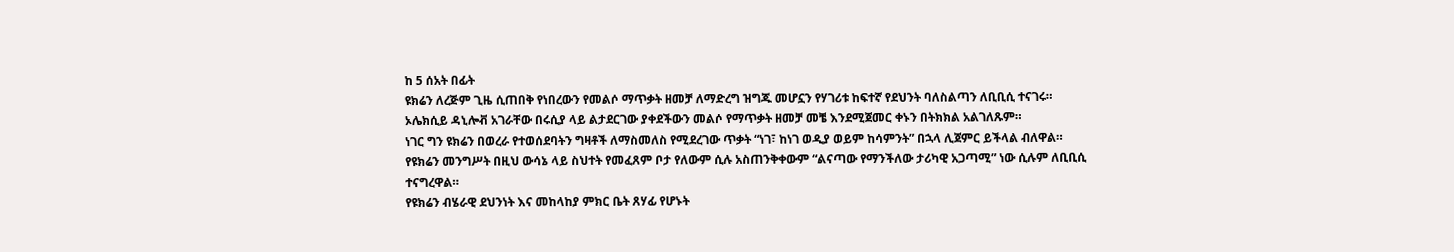ከ 5 ሰአት በፊት
ዩክሬን ለረጅም ጊዜ ሲጠበቅ የነበረውን የመልሶ ማጥቃት ዘመቻ ለማድረግ ዝግጁ መሆኗን የሃገሪቱ ከፍተኛ የደህንት ባለስልጣን ለቢቢሲ ተናገሩ።
ኦሌክሲይ ዳኒሎቭ አገራቸው በሩሲያ ላይ ልታደርገው ያቀደችውን መልሶ የማጥቃት ዘመቻ መቼ እንደሚጀመር ቀኑን በትክክል አልገለጹም።
ነገር ግን ዩክሬን በወረራ የተወሰደባትን ግዛቶች ለማስመለስ የሚደረገው ጥቃት “ነገ፣ ከነገ ወዲያ ወይም ከሳምንት” በኋላ ሊጀምር ይችላል ብለዋል።
የዩክሬን መንግሥት በዚህ ውሳኔ ላይ ስህተት የመፈጸም ቦታ የለውም ሲሉ አስጠንቅቀውም “ልናጣው የማንችለው ታሪካዊ አጋጣሚ” ነው ሲሉም ለቢቢሲ ተናግረዋል።
የዩክሬን ብሄራዊ ደህንነት እና መከላከያ ምክር ቤት ጸሃፊ የሆኑት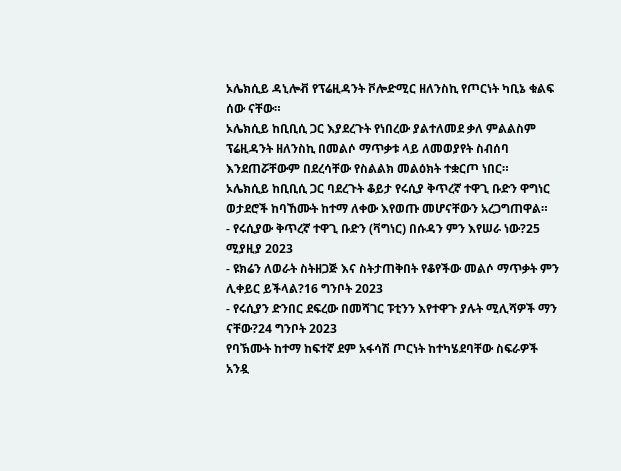ኦሌክሲይ ዳኒሎቭ የፕሬዚዳንት ቮሎድሚር ዘለንስኪ የጦርነት ካቢኔ ቁልፍ ሰው ናቸው።
ኦሌክሲይ ከቢቢሲ ጋር እያደረጉት የነበረው ያልተለመደ ቃለ ምልልስም ፕሬዚዳንት ዘለንስኪ በመልሶ ማጥቃቱ ላይ ለመወያየት ስብሰባ እንደጠሯቸውም በደረሳቸው የስልልክ መልዕክት ተቋርጦ ነበር።
ኦሌክሲይ ከቢቢሲ ጋር ባደረጉት ቆይታ የሩሲያ ቅጥረኛ ተዋጊ ቡድን ዋግነር ወታደሮች ከባኸሙት ከተማ ለቀው እየወጡ መሆናቸውን አረጋግጠዋል።
- የሩሲያው ቅጥረኛ ተዋጊ ቡድን (ቫግነር) በሱዳን ምን እየሠራ ነው?25 ሚያዚያ 2023
- ዩክሬን ለወራት ስትዘጋጅ እና ስትታጠቅበት የቆየችው መልሶ ማጥቃት ምን ሊቀይር ይችላል?16 ግንቦት 2023
- የሩሲያን ድንበር ደፍረው በመሻገር ፑቲንን እየተዋጉ ያሉት ሚሊሻዎች ማን ናቸው?24 ግንቦት 2023
የባኽሙት ከተማ ከፍተኛ ደም አፋሳሽ ጦርነት ከተካሄደባቸው ስፍራዎች አንዷ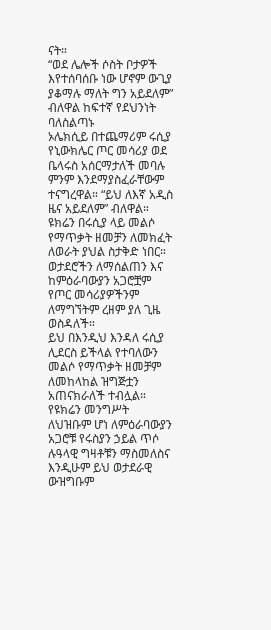ናት።
“ወደ ሌሎች ሶስት ቦታዎች እየተሰባሰቡ ነው ሆኖም ውጊያ ያቆማሉ ማለት ግን አይደለም” ብለዋል ከፍተኛ የደህንነት ባለስልጣኑ
ኦሌክሲይ በተጨማሪም ሩሲያ የኒውክሌር ጦር መሳሪያ ወደ ቤላሩስ አሰርማታለች መባሉ ምንም እንደማያስፈራቸውም ተናግረዋል። “ይህ ለእኛ አዲስ ዜና አይደለም” ብለዋል።
ዩክሬን በሩሲያ ላይ መልሶ የማጥቃት ዘመቻን ለመክፈት ለወራት ያህል ስታቅድ ነበር። ወታደሮችን ለማሰልጠን እና ከምዕራባውያን አጋሮቿም የጦር መሳሪያዎችንም ለማግኘትም ረዘም ያለ ጊዜ ወስዳለች።
ይህ በእንዲህ እንዳለ ሩሲያ ሊደርስ ይችላል የተባለውን መልሶ የማጥቃት ዘመቻም ለመከላከል ዝግጅቷን አጠናክራለች ተብሏል።
የዩክሬን መንግሥት ለህዝቡም ሆነ ለምዕራባውያን አጋሮቹ የሩስያን ኃይል ጥሶ ሉዓላዊ ግዛቶቹን ማስመለስና እንዲሁም ይህ ወታደራዊ ውዝግቡም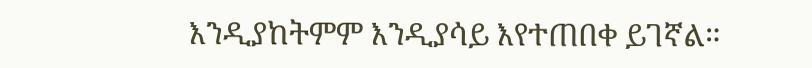እንዲያከትምም እንዲያሳይ እየተጠበቀ ይገኛል።